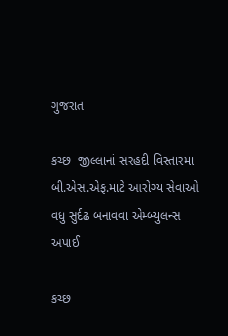ગુજરાત

કચ્છ  જીલ્લાનાં સરહદી વિસ્તારમા બી.એસ.એફ.માટે આરોગ્ય સેવાઓ વધુ સુર્દઢ બનાવવા એમ્બ્યુલન્સ અપાઈ

કચ્છ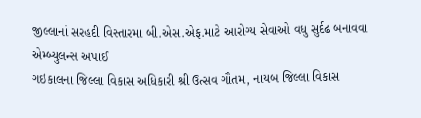જીલ્લાનાં સરહદી વિસ્તારમા બી.એસ.એફ.માટે આરોગ્ય સેવાઓ વધુ સુર્દઢ બનાવવા એમ્બ્યુલન્સ અપાઈ
ગઇકાલના જિલ્લા વિકાસ અધિકારી શ્રી ઉત્સવ ગૌતમ, નાયબ જિલ્લા વિકાસ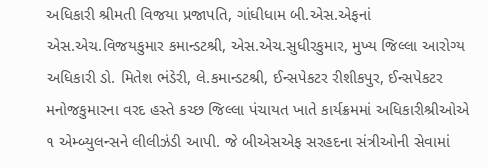અધિકારી શ્રીમતી વિજયા પ્રજાપતિ, ગાંધીધામ બી.એસ.એફનાં એસ.એચ.વિજયકુમાર કમાન્ડટશ્રી, એસ.એચ.સુધીરકુમાર, મુખ્ય જિલ્લા આરોગ્ય અધિકારી ડો. મિતેશ ભંડેરી, લે.કમાન્ડટશ્રી, ઈન્સપેકટર રીશીકપુર, ઈન્સપેકટર મનોજકુમારના વરદ હસ્તે કચ્છ જિલ્લા પંચાયત ખાતે કાર્યક્રમમાં અધિકારીશ્રીઓએ ૧ એમ્બ્યુલન્સને લીલીઝંડી આપી. જે બીએસએફ સરહદના સંત્રીઓની સેવામાં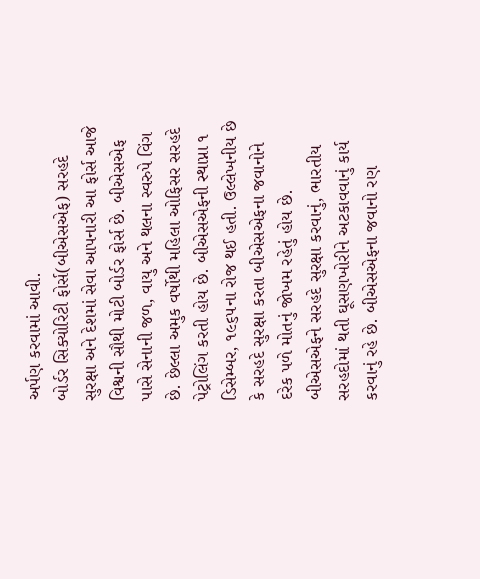અર્પણ કરવામાં આવી.
બોર્ડર સિક્યોરિટી ફોર્સ(બીએસએફ) સરહદે સુરક્ષા અને દેશમાં સેવા આપનારી આ ફોર્સ આજે વિશ્વની સૌથી મોટી બોર્ડર ફોર્સ છે. બીએસએફ પાસે સેનાની જળ, વાયુ અને થલના સ્વરુપે વિંગ છે. છેલ્લા અમુક વર્ષોથી મહિલા ઓફિસર સરહદે પેટ્રોલિંગ કરતી હોય છે. બીએસએફની સ્થાપ્ના ૧ ડિસેમ્બર, ૧૯૬૫ના રોજ થઈ હતી. ઉલ્લેખનીય છે કે સરહદે સુરક્ષા કરતા બીએસએફના જવાનોને દરેક પળે મોતનું જોખમ રહેતું હોય છે. બીએસએફને સરહદે સુરક્ષા કરવાનું, ભારતીય સરહદોમાં થતી ઘૂસણખોરીને અટકાવવાનું કાર્ય કરવાનું રહે છે. બીએસએફના જવાનો રણ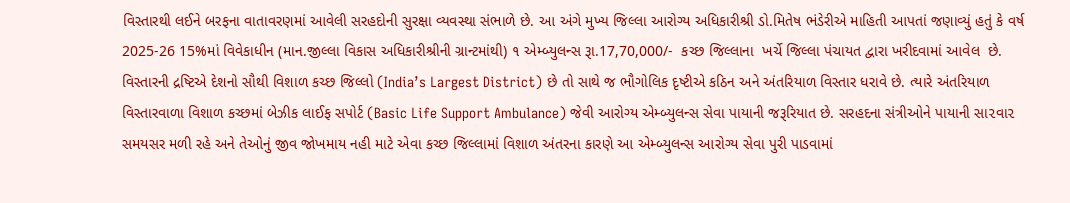વિસ્તારથી લઈને બરફના વાતાવરણમાં આવેલી સરહદોની સુરક્ષા વ્યવસ્થા સંભાળે છે. આ અંગે મુખ્ય જિલ્લા આરોગ્ય અધિકારીશ્રી ડો.મિતેષ ભંડેરીએ માહિતી આપતાં જણાવ્યું હતું કે વર્ષ 2025-26 15%માં વિવેકાધીન (માન.જીલ્લા વિકાસ અધિકારીશ્રીની ગ્રાન્ટમાંથી) ૧ એમ્બ્યુલન્સ રૂા.17,70,000/-  કચ્છ જિલ્લાના  ખર્ચે જિલ્લા પંચાયત દ્વારા ખરીદવામાં આવેલ  છે.
વિસ્તારની દ્રષ્ટિએ દેશનો સૌથી વિશાળ કચ્છ જિલ્લો (India’s Largest District) છે તો સાથે જ ભૌગોલિક દૃષ્ટીએ કઠિન અને અંતરિયાળ વિસ્તાર ધરાવે છે. ત્યારે અંતરિયાળ વિસ્તારવાળા વિશાળ કચ્છમાં બેઝીક લાઈફ સપોર્ટ (Basic Life Support Ambulance) જેવી આરોગ્ય એમ્બ્યુલન્સ સેવા પાયાની જરૂરિયાત છે. સરહદના સંત્રીઓને પાયાની સા૨વા૨ સમયસર મળી રહે અને તેઓનું જીવ જોખમાય નહી માટે એવા કચ્છ જિલ્લામાં વિશાળ અંતરના કારણે આ એમ્બ્યુલન્સ આરોગ્ય સેવા પુરી પાડવામાં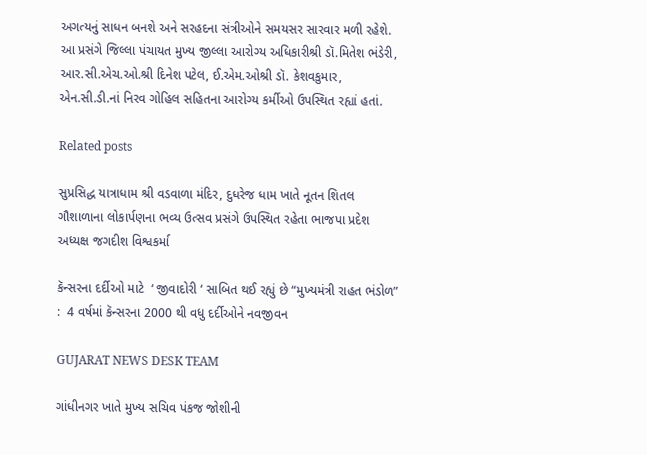અગત્યનું સાધન બનશે અને સરહદના સંત્રીઓને સમયસર સારવાર મળી રહેશે.
આ પ્રસંગે જિલ્લા પંચાયત મુખ્ય જીલ્લા આરોગ્ય અધિકારીશ્રી ડૉ.મિતેશ ભંડેરી, આર.સી.એચ.ઓ.શ્રી દિનેશ પટેલ, ઈ.એમ.ઓશ્રી ડૉ. કેશવકુમાર, એન.સી.ડી.નાં નિરવ ગોહિલ સહિતના આરોગ્ય કર્મીઓ ઉપસ્થિત રહ્યાં હતાં.

Related posts

સુપ્રસિદ્ધ યાત્રાધામ શ્રી વડવાળા મંદિર, દુધરેજ ધામ ખાતે નૂતન શિતલ ગૌશાળાના લોકાર્પણના ભવ્ય ઉત્સવ પ્રસંગે ઉપસ્થિત રહેતા ભાજપા પ્રદેશ અધ્યક્ષ જગદીશ વિશ્વકર્મા

કૅન્સરના દર્દીઓ માટે  ‘ જીવાદોરી ‘ સાબિત થઈ રહ્યું છે “મુખ્યમંત્રી રાહત ભંડોળ” :  4 વર્ષમાં કૅન્સરના 2000 થી વધુ દર્દીઓને નવજીવન

GUJARAT NEWS DESK TEAM

ગાંધીનગર ખાતે મુખ્ય સચિવ પંકજ જોશીની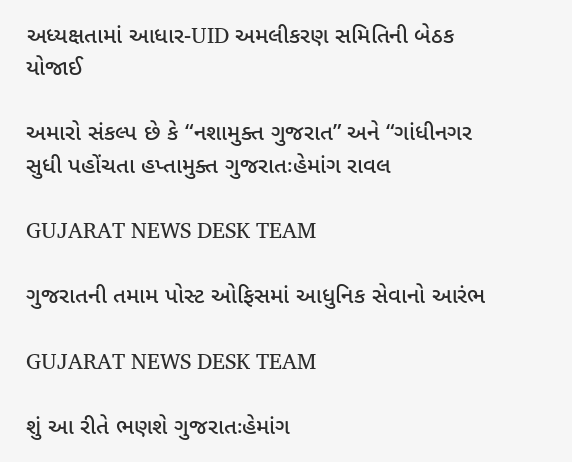અધ્યક્ષતામાં આધાર-UID અમલીકરણ સમિતિની બેઠક યોજાઈ

અમારો સંકલ્પ છે કે “નશામુક્ત ગુજરાત” અને “ગાંધીનગર સુધી પહોંચતા હપ્તામુક્ત ગુજરાતઃહેમાંગ રાવલ

GUJARAT NEWS DESK TEAM

ગુજરાતની તમામ પોસ્ટ ઓફિસમાં આધુનિક સેવાનો આરંભ

GUJARAT NEWS DESK TEAM

શું આ રીતે ભણશે ગુજરાતઃહેમાંગ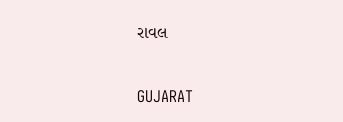રાવલ

GUJARAT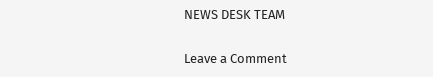NEWS DESK TEAM

Leave a Comment